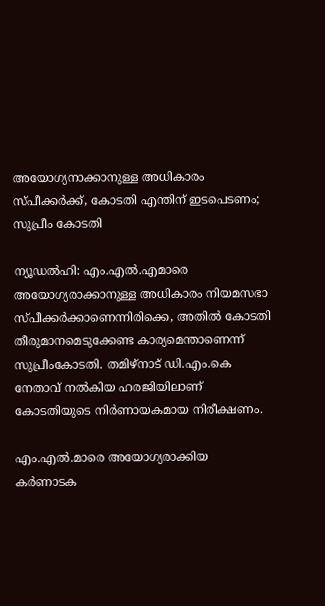അയോഗ്യനാക്കാനുള്ള അധികാരം സ്പീക്കർക്ക്, കോടതി എന്തിന് ഇടപെടണം; സുപ്രീം കോടതി

ന്യൂഡൽഹി: എം.എൽ.എമാരെ അയോഗ്യരാക്കാനുള്ള അധികാരം നിയമസഭാ സ്പീക്കർക്കാണെന്നിരിക്കെ, അതില്‍ കോടതി തീരുമാനമെടുക്കേണ്ട കാര്യമെന്താണെന്ന് സുപ്രീംകോടതി. തമിഴ്നാട് ഡി.എം.കെ നേതാവ് നൽകിയ ഹരജിയിലാണ് കോടതിയുടെ നിർണായകമായ നിരീക്ഷണം.

എം.എൽ.മാരെ അയോഗ്യരാക്കിയ കർണാടക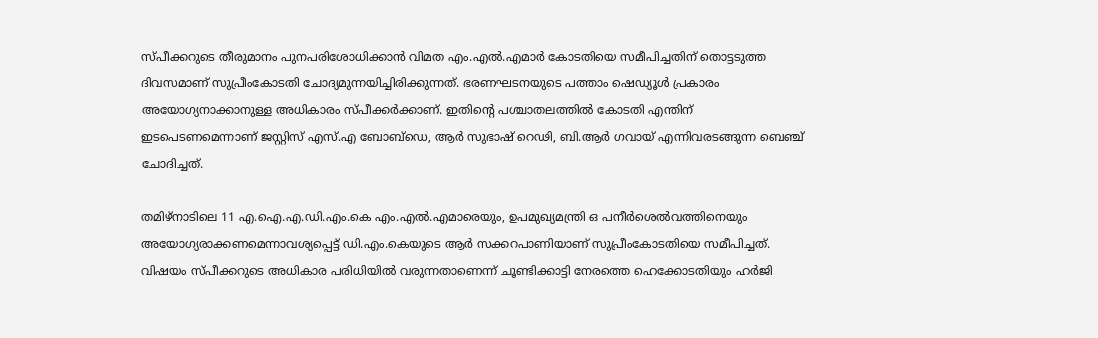സ്പീക്കറുടെ തീരുമാനം പുനപരിശോധിക്കാൻ വിമത എം.എൽ.എമാർ കോടതിയെ സമീപിച്ചതിന് തൊട്ടടുത്ത ദിവസമാണ് സുപ്രീംകോടതി ചോദ്യമുന്നയിച്ചിരിക്കുന്നത്. ഭരണഘടനയുടെ പത്താം ഷെഡ്യൂൾ പ്രകാരം അയോഗ്യനാക്കാനുള്ള അധികാരം സ്പീക്കർക്കാണ്. ഇതിന്റെ പശ്ചാതലത്തിൽ കോടതി എന്തിന് ഇടപെടണമെന്നാണ് ജസ്റ്റിസ് എസ്.എ ബോബ്ഡെ, ആർ സുഭാഷ് റെഢി, ബി.ആർ ഗവായ് എന്നിവരടങ്ങുന്ന ബെഞ്ച് ചോദിച്ചത്.

തമിഴ്നാടിലെ 11 എ.ഐ.എ.ഡി.എം.കെ എം.എൽ.എമാരെയും, ഉപമുഖ്യമന്ത്രി ഒ പനീർശെൽവത്തിനെയും അയോഗ്യരാക്കണമെന്നാവശ്യപ്പെട്ട് ഡി.എം.കെയുടെ ആർ സക്കറപാണിയാണ് സുപ്രീംകോടതിയെ സമീപിച്ചത്. വിഷയം സ്പീക്കറുടെ അധികാര പരിധിയിൽ വരുന്നതാണെന്ന് ചൂണ്ടിക്കാട്ടി നേരത്തെ ഹെക്കോടതിയും ഹർജി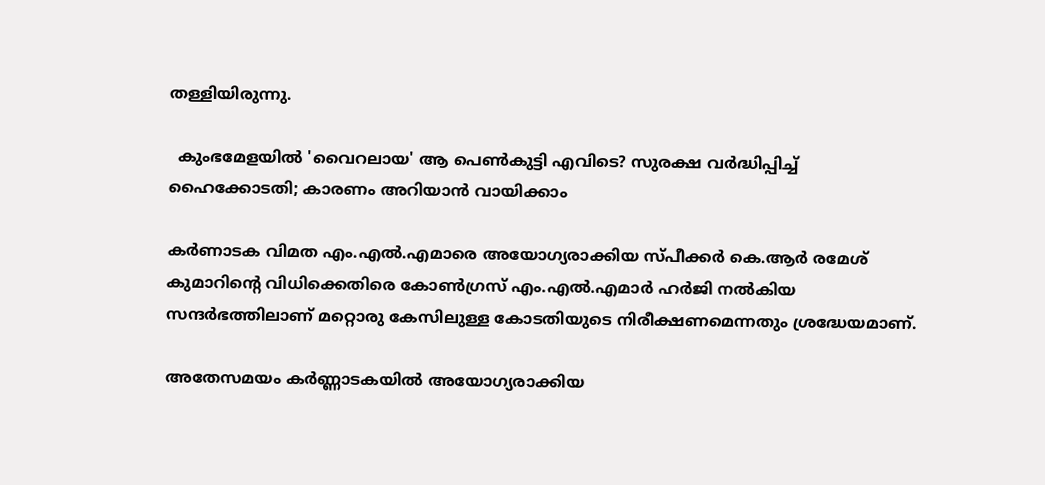തള്ളിയിരുന്നു.

  കുംഭമേളയിൽ 'വൈറലായ' ആ പെൺകുട്ടി എവിടെ? സുരക്ഷ വർദ്ധിപ്പിച്ച് ഹൈക്കോടതി; കാരണം അറിയാൻ വായിക്കാം

കർണാടക വിമത എം.എൽ.എമാരെ അയോഗ്യരാക്കിയ സ്പീക്കർ കെ.ആർ രമേശ് കുമാറിന്റെ വിധിക്കെതിരെ കോൺഗ്രസ് എം.എൽ.എമാർ ഹർജി നൽകിയ സന്ദർഭത്തിലാണ് മറ്റൊരു കേസിലുള്ള കോടതിയുടെ നിരീക്ഷണമെന്നതും ശ്രദ്ധേയമാണ്.

അതേസമയം കര്‍ണ്ണാടകയില്‍ അയോഗ്യരാക്കിയ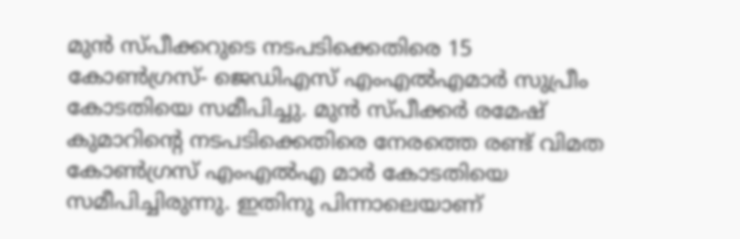മുന്‍ സ്പീക്കറുടെ നടപടിക്കെതിരെ 15 കോണ്‍ഗ്രസ്- ജെഡിഎസ് എംഎല്‍എമാര്‍ സുപ്രീം കോടതിയെ സമീപിച്ചു. മുന്‍ സ്പീക്കര്‍ രമേഷ് കുമാറിന്റെ നടപടിക്കെതിരെ നേരത്തെ രണ്ട് വിമത കോണ്‍ഗ്രസ് എംഎല്‍എ മാര്‍ കോടതിയെ സമീപിച്ചിരുന്നു. ഇതിനു പിന്നാലെയാണ്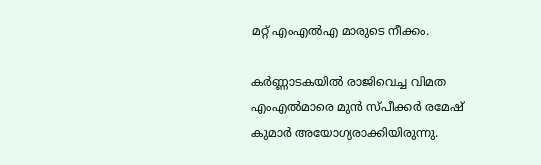മറ്റ് എംഎല്‍എ മാരുടെ നീക്കം.

കര്‍ണ്ണാടകയില്‍ രാജിവെച്ച വിമത എംഎല്‍മാരെ മുന്‍ സ്പീക്കര്‍ രമേഷ് കുമാര്‍ അയോഗ്യരാക്കിയിരുന്നു.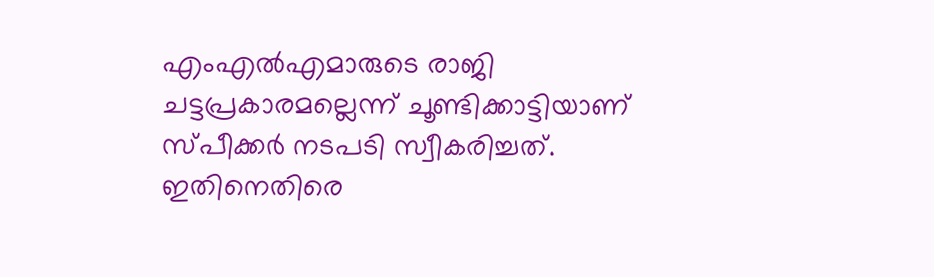എംഎല്‍എമാരുടെ രാജി ചട്ടപ്രകാരമല്ലെന്ന് ചൂണ്ടിക്കാട്ടിയാണ് സ്പീക്കര്‍ നടപടി സ്വീകരിച്ചത്. ഇതിനെതിരെ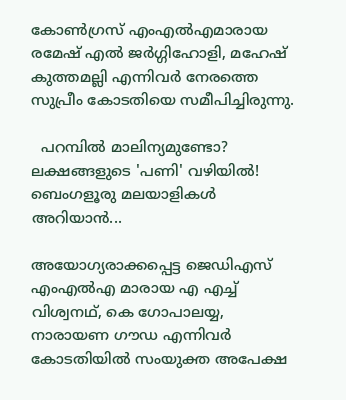കോണ്‍ഗ്രസ് എംഎല്‍എമാരായ രമേഷ് എല്‍ ജര്‍ഗ്ഗിഹോളി, മഹേഷ് കുത്തമല്ലി എന്നിവര്‍ നേരത്തെ സുപ്രീം കോടതിയെ സമീപിച്ചിരുന്നു.

  പറമ്പിൽ മാലിന്യമുണ്ടോ? ലക്ഷങ്ങളുടെ 'പണി' വഴിയിൽ! ബെംഗളൂരു മലയാളികൾ അറിയാൻ...

അയോഗ്യരാക്കപ്പെട്ട ജെഡിഎസ് എംഎല്‍എ മാരായ എ എച്ച്‌ വിശ്വനഥ്, കെ ഗോപാലയ്യ, നാരായണ ഗൗഡ എന്നിവര്‍ കോടതിയില്‍ സംയുക്ത അപേക്ഷ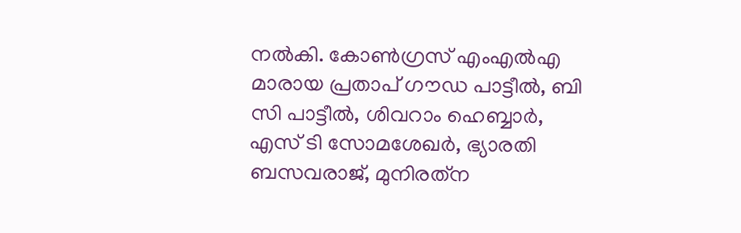നല്‍കി. കോണ്‍ഗ്രസ് എംഎല്‍എ മാരായ പ്രതാപ് ഗൗഡ പാട്ടീല്‍, ബി സി പാട്ടീല്‍, ശിവറാം ഹെബ്ബാര്‍, എസ് ടി സോമശേഖര്‍, ഭ്യാരതി ബസവരാജ്, മുനിരത്‌ന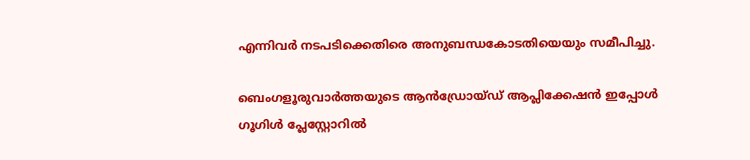എന്നിവര്‍ നടപടിക്കെതിരെ അനുബന്ധകോടതിയെയും സമീപിച്ചു.

ബെംഗളൂരുവാർത്തയുടെ ആൻഡ്രോയ്ഡ് ആപ്ലിക്കേഷൻ ഇപ്പോൾ ഗൂഗിൾ പ്ലേസ്റ്റോറിൽ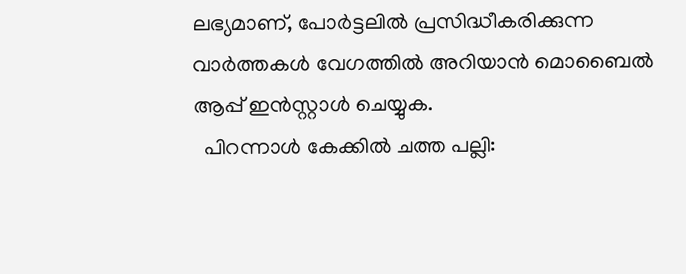ലഭ്യമാണ്, പോർട്ടലിൽ പ്രസിദ്ധീകരിക്കുന്ന വാർത്തകൾ വേഗത്തിൽ അറിയാൻ മൊബൈൽ ആപ്പ് ഇൻസ്റ്റാൾ ചെയ്യുക.
  പിറന്നാൾ കേക്കിൽ ചത്ത പല്ലി: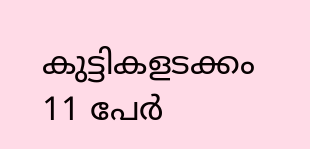കുട്ടികളടക്കം 11 പേർ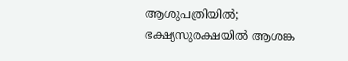ആശുപത്രിയിൽ; ഭക്ഷ്യസുരക്ഷയിൽ ആശങ്ക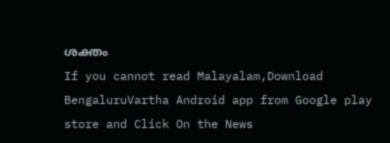ശക്തം
If you cannot read Malayalam,Download BengaluruVartha Android app from Google play store and Click On the News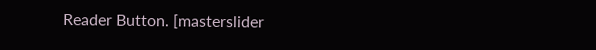Reader Button. [masterslider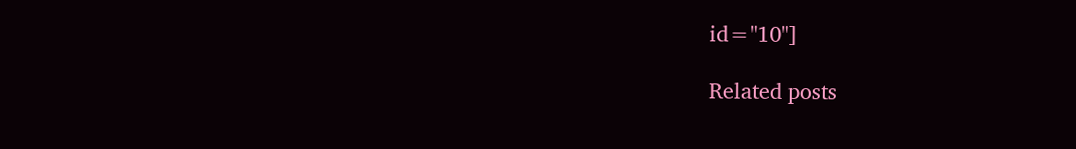id="10"]

Related posts